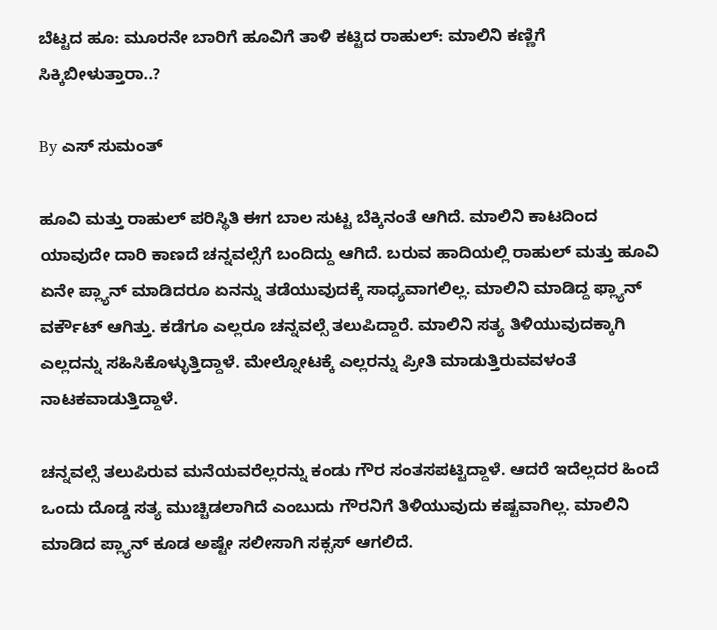ಬೆಟ್ಟದ ಹೂ: ಮೂರನೇ ಬಾರಿಗೆ ಹೂವಿಗೆ ತಾಳಿ ಕಟ್ಟಿದ ರಾಹುಲ್: ಮಾಲಿನಿ ಕಣ್ಣಿಗೆ ಸಿಕ್ಕಿಬೀಳುತ್ತಾರಾ..?

By ಎಸ್ ಸುಮಂತ್

ಹೂವಿ ಮತ್ತು ರಾಹುಲ್ ಪರಿಸ್ಥಿತಿ ಈಗ ಬಾಲ ಸುಟ್ಟ ಬೆಕ್ಕಿನಂತೆ ಆಗಿದೆ. ಮಾಲಿನಿ ಕಾಟದಿಂದ ಯಾವುದೇ ದಾರಿ ಕಾಣದೆ ಚನ್ನವಲ್ಸೆಗೆ ಬಂದಿದ್ದು ಆಗಿದೆ. ಬರುವ ಹಾದಿಯಲ್ಲಿ ರಾಹುಲ್ ಮತ್ತು ಹೂವಿ ಏನೇ ಪ್ಲ್ಯಾನ್ ಮಾಡಿದರೂ ಏನನ್ನು ತಡೆಯುವುದಕ್ಕೆ ಸಾಧ್ಯವಾಗಲಿಲ್ಲ. ಮಾಲಿನಿ ಮಾಡಿದ್ದ ಫ್ಲ್ಯಾನ್ ವರ್ಕೌಟ್ ಆಗಿತ್ತು. ಕಡೆಗೂ ಎಲ್ಲರೂ ಚನ್ನವಲ್ಸೆ ತಲುಪಿದ್ದಾರೆ. ಮಾಲಿನಿ ಸತ್ಯ ತಿಳಿಯುವುದಕ್ಕಾಗಿ ಎಲ್ಲದನ್ನು ಸಹಿಸಿಕೊಳ್ಳುತ್ತಿದ್ದಾಳೆ. ಮೇಲ್ನೋಟಕ್ಕೆ ಎಲ್ಲರನ್ನು ಪ್ರೀತಿ ಮಾಡುತ್ತಿರುವವಳಂತೆ ನಾಟಕವಾಡುತ್ತಿದ್ದಾಳೆ.

ಚನ್ನವಲ್ಸೆ ತಲುಪಿರುವ ಮನೆಯವರೆಲ್ಲರನ್ನು ಕಂಡು ಗೌರ ಸಂತಸಪಟ್ಟಿದ್ದಾಳೆ. ಆದರೆ ಇದೆಲ್ಲದರ ಹಿಂದೆ ಒಂದು ದೊಡ್ಡ ಸತ್ಯ ಮುಚ್ಚಿಡಲಾಗಿದೆ ಎಂಬುದು ಗೌರನಿಗೆ ತಿಳಿಯುವುದು ಕಷ್ಟವಾಗಿಲ್ಲ. ಮಾಲಿನಿ ಮಾಡಿದ ಪ್ಲ್ಯಾನ್ ಕೂಡ ಅಷ್ಟೇ ಸಲೀಸಾಗಿ ಸಕ್ಸಸ್ ಆಗಲಿದೆ.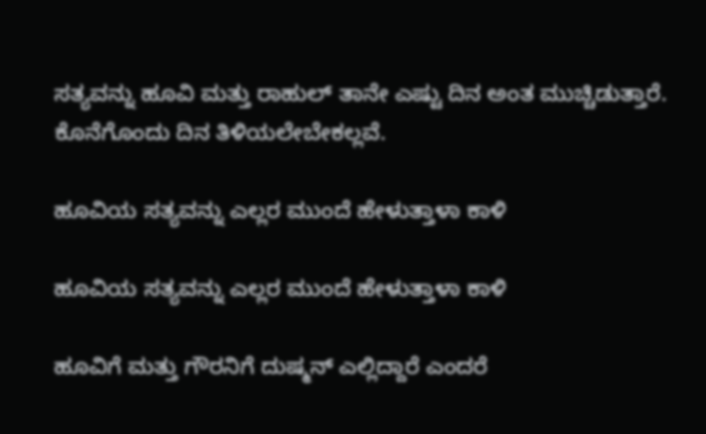ಸತ್ಯವನ್ನು ಹೂವಿ ಮತ್ತು ರಾಹುಲ್ ತಾನೇ ಎಷ್ಟು ದಿನ ಅಂತ ಮುಚ್ಚಿಡುತ್ತಾರೆ. ಕೊನೆಗೊಂದು ದಿನ ತಿಳಿಯಲೇಬೇಕಲ್ಲವೆ.

ಹೂವಿಯ ಸತ್ಯವನ್ನು ಎಲ್ಲರ ಮುಂದೆ ಹೇಳುತ್ತಾಳಾ ಕಾಳಿ

ಹೂವಿಯ ಸತ್ಯವನ್ನು ಎಲ್ಲರ ಮುಂದೆ ಹೇಳುತ್ತಾಳಾ ಕಾಳಿ

ಹೂವಿಗೆ ಮತ್ತು ಗೌರನಿಗೆ ದುಷ್ಮನ್ ಎಲ್ಲಿದ್ದಾರೆ ಎಂದರೆ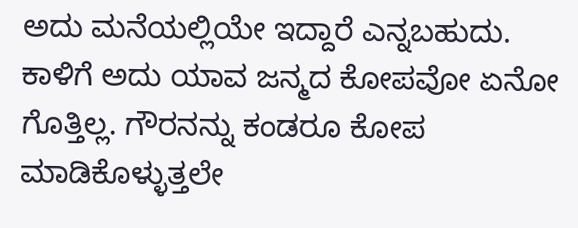ಅದು ಮನೆಯಲ್ಲಿಯೇ ಇದ್ದಾರೆ ಎನ್ನಬಹುದು. ಕಾಳಿಗೆ ಅದು ಯಾವ ಜನ್ಮದ ಕೋಪವೋ ಏನೋ ಗೊತ್ತಿಲ್ಲ. ಗೌರನನ್ನು ಕಂಡರೂ ಕೋಪ ಮಾಡಿಕೊಳ್ಳುತ್ತಲೇ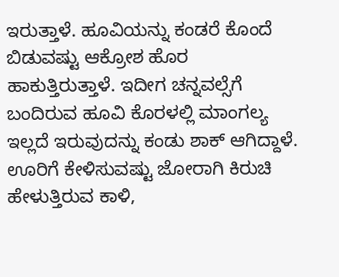ಇರುತ್ತಾಳೆ. ಹೂವಿಯನ್ನು ಕಂಡರೆ ಕೊಂದೆ ಬಿಡುವಷ್ಟು ಆಕ್ರೋಶ ಹೊರ ಹಾಕುತ್ತಿರುತ್ತಾಳೆ. ಇದೀಗ ಚನ್ನವಲ್ಸೆಗೆ ಬಂದಿರುವ ಹೂವಿ ಕೊರಳಲ್ಲಿ ಮಾಂಗಲ್ಯ ಇಲ್ಲದೆ ಇರುವುದನ್ನು ಕಂಡು ಶಾಕ್ ಆಗಿದ್ದಾಳೆ. ಊರಿಗೆ ಕೇಳಿಸುವಷ್ಟು ಜೋರಾಗಿ ಕಿರುಚಿ ಹೇಳುತ್ತಿರುವ ಕಾಳಿ,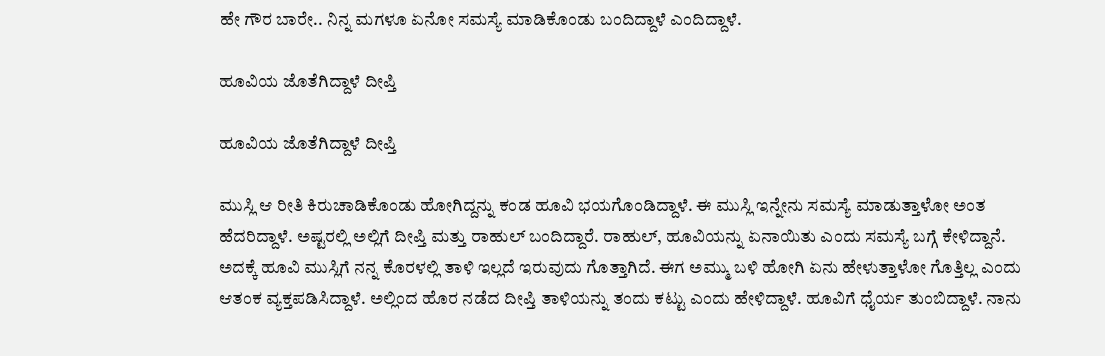ಹೇ ಗೌರ ಬಾರೇ.. ನಿನ್ನ ಮಗಳೂ ಏನೋ ಸಮಸ್ಯೆ ಮಾಡಿಕೊಂಡು ಬಂದಿದ್ದಾಳೆ ಎಂದಿದ್ದಾಳೆ.

ಹೂವಿಯ ಜೊತೆಗಿದ್ದಾಳೆ ದೀಪ್ತಿ

ಹೂವಿಯ ಜೊತೆಗಿದ್ದಾಳೆ ದೀಪ್ತಿ

ಮುಸ್ಲಿ ಆ ರೀತಿ ಕಿರುಚಾಡಿಕೊಂಡು ಹೋಗಿದ್ದನ್ನು ಕಂಡ ಹೂವಿ ಭಯಗೊಂಡಿದ್ದಾಳೆ. ಈ ಮುಸ್ಲಿ ಇನ್ನೇನು ಸಮಸ್ಯೆ ಮಾಡುತ್ತಾಳೋ ಅಂತ ಹೆದರಿದ್ದಾಳೆ. ಅಷ್ಟರಲ್ಲಿ ಅಲ್ಲಿಗೆ ದೀಪ್ತಿ ಮತ್ತು ರಾಹುಲ್ ಬಂದಿದ್ದಾರೆ. ರಾಹುಲ್, ಹೂವಿಯನ್ನು ಏನಾಯಿತು ಎಂದು ಸಮಸ್ಯೆ ಬಗ್ಗೆ ಕೇಳಿದ್ದಾನೆ. ಅದಕ್ಕೆ ಹೂವಿ ಮುಸ್ಲಿಗೆ ನನ್ನ ಕೊರಳಲ್ಲಿ ತಾಳಿ ಇಲ್ಲದೆ ಇರುವುದು ಗೊತ್ತಾಗಿದೆ. ಈಗ ಅಮ್ಮು ಬಳಿ ಹೋಗಿ ಏನು ಹೇಳುತ್ತಾಳೋ ಗೊತ್ತಿಲ್ಲ ಎಂದು ಆತಂಕ ವ್ಯಕ್ತಪಡಿಸಿದ್ದಾಳೆ. ಅಲ್ಲಿಂದ ಹೊರ ನಡೆದ ದೀಪ್ತಿ ತಾಳಿಯನ್ನು ತಂದು ಕಟ್ಟು ಎಂದು ಹೇಳಿದ್ದಾಳೆ. ಹೂವಿಗೆ ಧೈರ್ಯ ತುಂಬಿದ್ದಾಳೆ. ನಾನು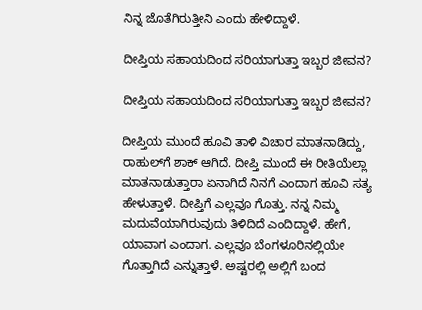ನಿನ್ನ ಜೊತೆಗಿರುತ್ತೀನಿ ಎಂದು ಹೇಳಿದ್ದಾಳೆ.

ದೀಪ್ತಿಯ ಸಹಾಯದಿಂದ ಸರಿಯಾಗುತ್ತಾ ಇಬ್ಬರ ಜೀವನ?

ದೀಪ್ತಿಯ ಸಹಾಯದಿಂದ ಸರಿಯಾಗುತ್ತಾ ಇಬ್ಬರ ಜೀವನ?

ದೀಪ್ತಿಯ ಮುಂದೆ ಹೂವಿ ತಾಳಿ ವಿಚಾರ ಮಾತನಾಡಿದ್ದು, ರಾಹುಲ್‌ಗೆ ಶಾಕ್ ಆಗಿದೆ. ದೀಪ್ತಿ ಮುಂದೆ ಈ ರೀತಿಯೆಲ್ಲಾ ಮಾತನಾಡುತ್ತಾರಾ ಏನಾಗಿದೆ ನಿನಗೆ ಎಂದಾಗ ಹೂವಿ ಸತ್ಯ ಹೇಳುತ್ತಾಳೆ. ದೀಪ್ತಿಗೆ ಎಲ್ಲವೂ ಗೊತ್ತು. ನನ್ನ ನಿಮ್ಮ ಮದುವೆಯಾಗಿರುವುದು ತಿಳಿದಿದೆ ಎಂದಿದ್ದಾಳೆ. ಹೇಗೆ, ಯಾವಾಗ ಎಂದಾಗ. ಎಲ್ಲವೂ ಬೆಂಗಳೂರಿನಲ್ಲಿಯೇ ಗೊತ್ತಾಗಿದೆ ಎನ್ನುತ್ತಾಳೆ. ಅಷ್ಟರಲ್ಲಿ ಅಲ್ಲಿಗೆ ಬಂದ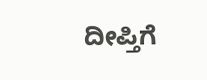ದೀಪ್ತಿಗೆ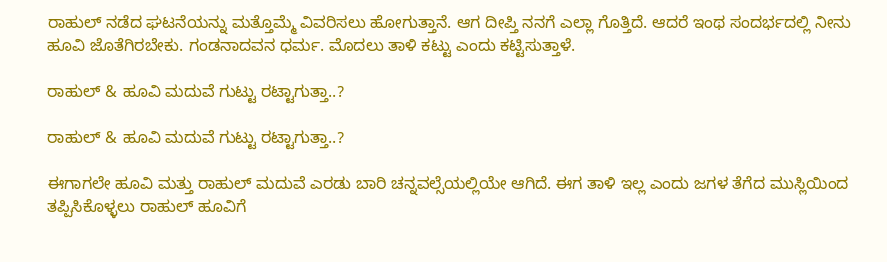ರಾಹುಲ್ ನಡೆದ ಘಟನೆಯನ್ನು ಮತ್ತೊಮ್ಮೆ ವಿವರಿಸಲು ಹೋಗುತ್ತಾನೆ. ಆಗ ದೀಪ್ತಿ ನನಗೆ ಎಲ್ಲಾ ಗೊತ್ತಿದೆ. ಆದರೆ ಇಂಥ ಸಂದರ್ಭದಲ್ಲಿ ನೀನು ಹೂವಿ ಜೊತೆಗಿರಬೇಕು. ಗಂಡನಾದವನ ಧರ್ಮ. ಮೊದಲು ತಾಳಿ ಕಟ್ಟು ಎಂದು ಕಟ್ಟಿಸುತ್ತಾಳೆ.

ರಾಹುಲ್ & ಹೂವಿ ಮದುವೆ ಗುಟ್ಟು ರಟ್ಟಾಗುತ್ತಾ..?

ರಾಹುಲ್ & ಹೂವಿ ಮದುವೆ ಗುಟ್ಟು ರಟ್ಟಾಗುತ್ತಾ..?

ಈಗಾಗಲೇ ಹೂವಿ ಮತ್ತು ರಾಹುಲ್ ಮದುವೆ ಎರಡು ಬಾರಿ ಚನ್ನವಲ್ಸೆಯಲ್ಲಿಯೇ ಆಗಿದೆ. ಈಗ ತಾಳಿ ಇಲ್ಲ ಎಂದು ಜಗಳ ತೆಗೆದ ಮುಸ್ಲಿಯಿಂದ ತಪ್ಪಿಸಿಕೊಳ್ಳಲು ರಾಹುಲ್ ಹೂವಿಗೆ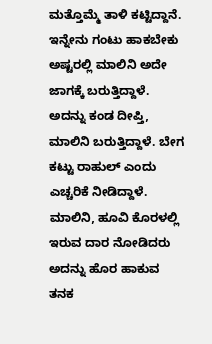ಮತ್ತೊಮ್ಮೆ ತಾಳಿ ಕಟ್ಟಿದ್ದಾನೆ. ಇನ್ನೇನು ಗಂಟು ಹಾಕಬೇಕು ಅಷ್ಟರಲ್ಲಿ ಮಾಲಿನಿ ಅದೇ ಜಾಗಕ್ಕೆ ಬರುತ್ತಿದ್ದಾಳೆ. ಅದನ್ನು ಕಂಡ ದೀಪ್ತಿ, ಮಾಲಿನಿ ಬರುತ್ತಿದ್ದಾಳೆ. ಬೇಗ ಕಟ್ಟು ರಾಹುಲ್ ಎಂದು ಎಚ್ಚರಿಕೆ ನೀಡಿದ್ದಾಳೆ. ಮಾಲಿನಿ, ಹೂವಿ ಕೊರಳಲ್ಲಿ ಇರುವ ದಾರ ನೋಡಿದರು ಅದನ್ನು ಹೊರ ಹಾಕುವ ತನಕ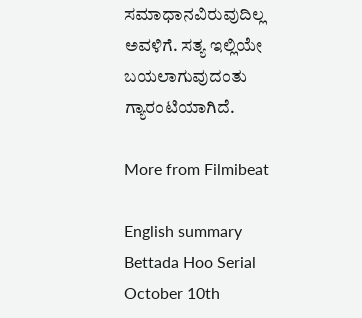ಸಮಾಧಾನವಿರುವುದಿಲ್ಲ ಅವಳಿಗೆ. ಸತ್ಯ ಇಲ್ಲಿಯೇ ಬಯಲಾಗುವುದಂತು ಗ್ಯಾರಂಟಿಯಾಗಿದೆ.

More from Filmibeat

English summary
Bettada Hoo Serial October 10th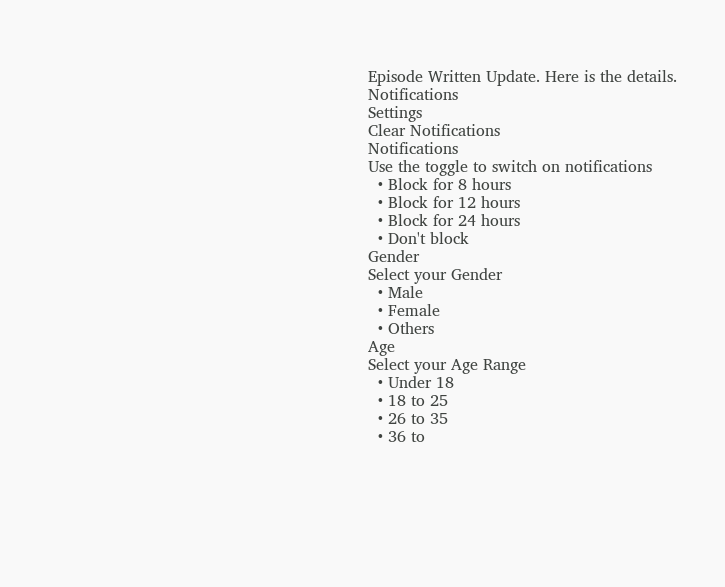Episode Written Update. Here is the details.
Notifications
Settings
Clear Notifications
Notifications
Use the toggle to switch on notifications
  • Block for 8 hours
  • Block for 12 hours
  • Block for 24 hours
  • Don't block
Gender
Select your Gender
  • Male
  • Female
  • Others
Age
Select your Age Range
  • Under 18
  • 18 to 25
  • 26 to 35
  • 36 to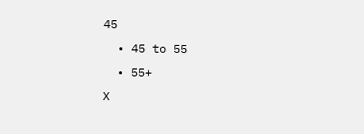45
  • 45 to 55
  • 55+
X